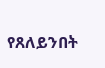የጸለይንበት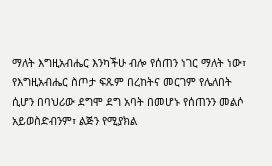ማለት እግዚአብሔር እንካችሁ ብሎ የሰጠን ነገር ማለት ነው፣ የእግዚአብሔር ስጦታ ፍጹም በረከትና መርገም የሌለበት ሲሆን በባህሪው ደግሞ ደግ አባት በመሆኑ የሰጠንን መልሶ አይወስድብንም፣ ልጅን የሚያክል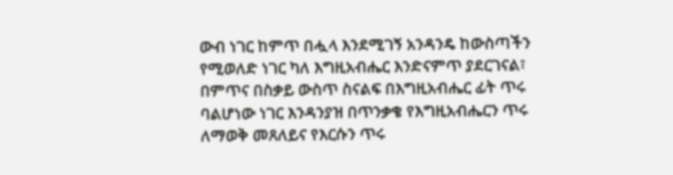ውብ ነገር ከምጥ በሗላ እንደሚገኝ አንዳንዴ ከውስጣችን የሚወለድ ነገር ካለ እግዚአብሔር እንድናምጥ ያደርገናል፣ በምጥና በስቃይ ውስጥ ስናልፍ በእግዚአብሔር ፊት ጥሩ ባልሆነው ነገር እንዳንያዝ በጥንቃቄ የእግዚአብሔርን ጥሩ ለማወቅ መጸለይና የእርሱን ጥሩ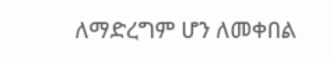ለማድረግም ሆን ለመቀበል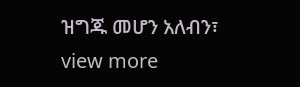ዝግጁ መሆን አለብን፣
view more